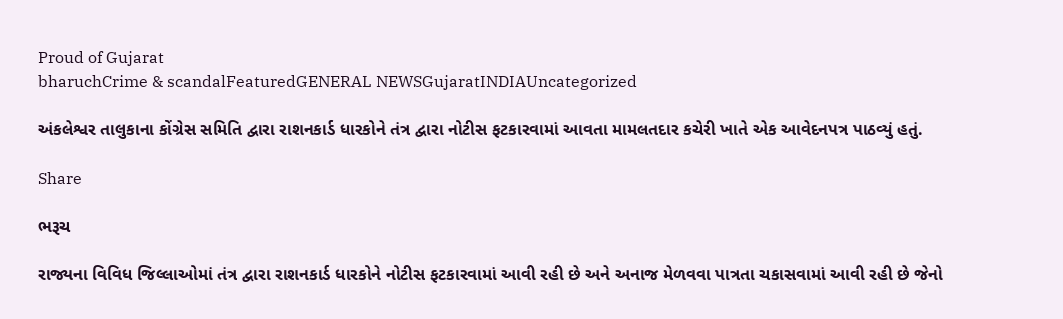Proud of Gujarat
bharuchCrime & scandalFeaturedGENERAL NEWSGujaratINDIAUncategorized

અંકલેશ્વર તાલુકાના કોંગ્રેસ સમિતિ દ્વારા રાશનકાર્ડ ધારકોને તંત્ર દ્વારા નોટીસ ફટકારવામાં આવતા મામલતદાર કચેરી ખાતે એક આવેદનપત્ર પાઠવ્યું હતું.

Share

ભરૂચ

રાજ્યના વિવિધ જિલ્લાઓમાં તંત્ર દ્વારા રાશનકાર્ડ ધારકોને નોટીસ ફટકારવામાં આવી રહી છે અને અનાજ મેળવવા પાત્રતા ચકાસવામાં આવી રહી છે જેનો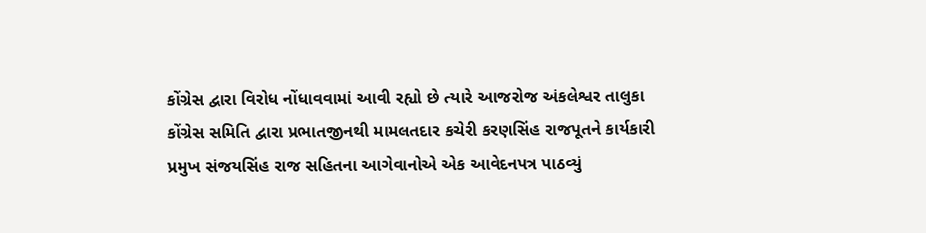કોંગ્રેસ દ્વારા વિરોધ નોંધાવવામાં આવી રહ્યો છે ત્યારે આજરોજ અંકલેશ્વર તાલુકા કોંગ્રેસ સમિતિ દ્વારા પ્રભાતજીનથી મામલતદાર કચેરી કરણસિંહ રાજપૂતને કાર્યકારી પ્રમુખ સંજયસિંહ રાજ સહિતના આગેવાનોએ એક આવેદનપત્ર પાઠવ્યું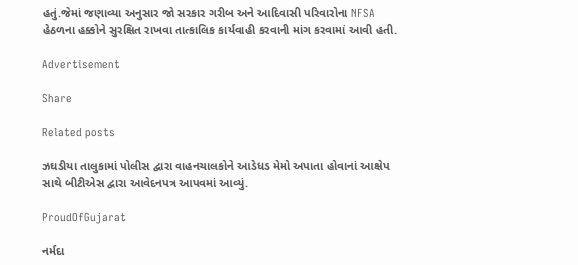હતું.જેમાં જણાવ્યા અનુસાર જો સરકાર ગરીબ અને આદિવાસી પરિવારોના NFSA હેઠળના હક્કોને સુરક્ષિત રાખવા તાત્કાલિક કાર્યવાહી કરવાની માંગ કરવામાં આવી હતી.

Advertisement

Share

Related posts

ઝઘડીયા તાલુકામાં પોલીસ દ્વારા વાહનચાલકોને આડેધડ મેમો અપાતા હોવાનાં આક્ષેપ સાથે બીટીએસ દ્વારા આવેદનપત્ર આપવમાં આવ્યું.

ProudOfGujarat

નર્મદા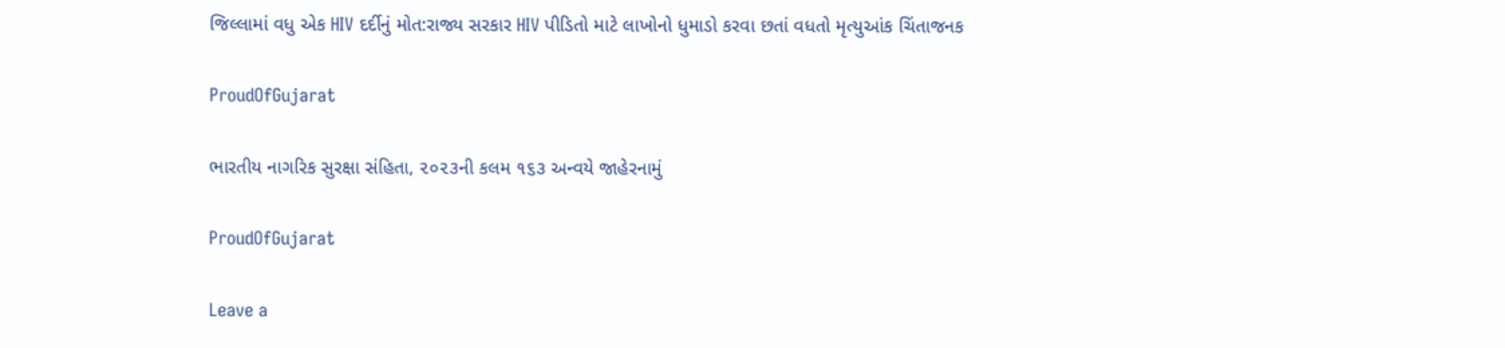જિલ્લામાં વધુ એક HIV દર્દીનું મોત:રાજ્ય સરકાર HIV પીડિતો માટે લાખોનો ધુમાડો કરવા છતાં વધતો મૃત્યુઆંક ચિંતાજનક

ProudOfGujarat

ભારતીય નાગરિક સુરક્ષા સંહિતા, ૨૦૨૩ની કલમ ૧૬૩ અન્વયે જાહેરનામું

ProudOfGujarat

Leave a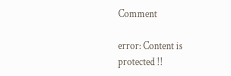Comment

error: Content is protected !!